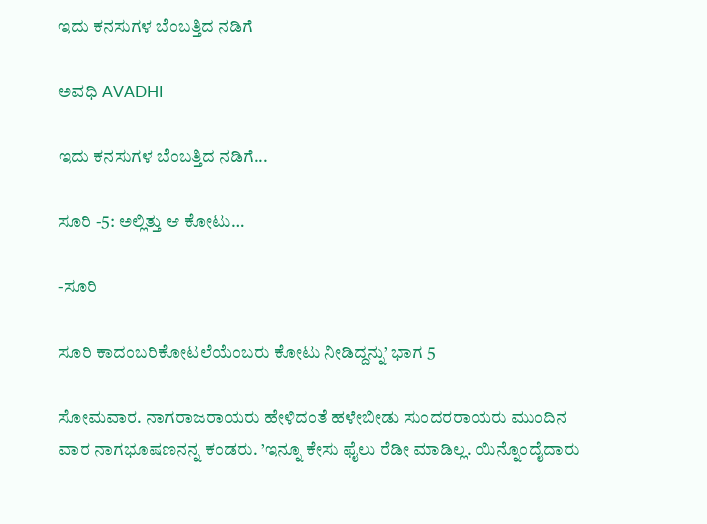ಇದು ಕನಸುಗಳ ಬೆಂಬತ್ತಿದ ನಡಿಗೆ‍

ಅವಧಿ AVADHI

ಇದು ಕನಸುಗಳ ಬೆಂಬತ್ತಿದ ನಡಿಗೆ...

ಸೂರಿ -5: ಅಲ್ಲಿತ್ತು ಆ ಕೋಟು…

-ಸೂರಿ

ಸೂರಿ ಕಾದಂಬರಿಕೋಟಲೆಯೆಂಬರು ಕೋಟು ನೀಡಿದ್ದನ್ನು’ ಭಾಗ 5

ಸೋಮವಾರ. ನಾಗರಾಜರಾಯರು ಹೇಳಿದಂತೆ ಹಳೇಬೀಡು ಸುಂದರರಾಯರು ಮುಂದಿನ ವಾರ ನಾಗಭೂಷಣನನ್ನ ಕಂಡರು. ’ಇನ್ನೂ ಕೇಸು ಫೈಲು ರೆಡೀ ಮಾಡಿಲ್ಲ. ಯಿನ್ನೊಂದೈದಾರು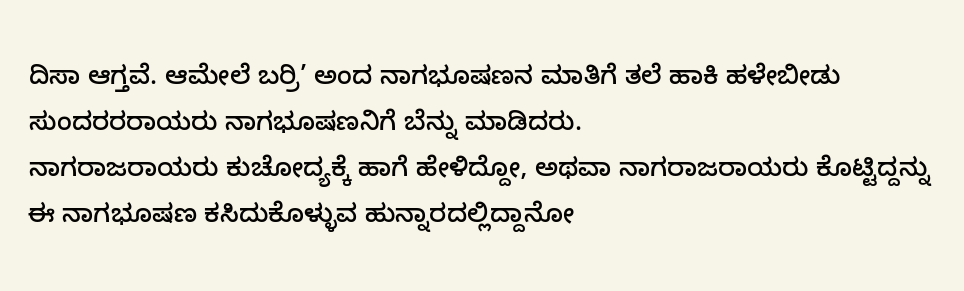ದಿಸಾ ಆಗ್ತವೆ. ಆಮೇಲೆ ಬರ್ರಿ’ ಅಂದ ನಾಗಭೂಷಣನ ಮಾತಿಗೆ ತಲೆ ಹಾಕಿ ಹಳೇಬೀಡು ಸುಂದರರರಾಯರು ನಾಗಭೂಷಣನಿಗೆ ಬೆನ್ನು ಮಾಡಿದರು.
ನಾಗರಾಜರಾಯರು ಕುಚೋದ್ಯಕ್ಕೆ ಹಾಗೆ ಹೇಳಿದ್ದೋ, ಅಥವಾ ನಾಗರಾಜರಾಯರು ಕೊಟ್ಟಿದ್ದನ್ನು ಈ ನಾಗಭೂಷಣ ಕಸಿದುಕೊಳ್ಳುವ ಹುನ್ನಾರದಲ್ಲಿದ್ದಾನೋ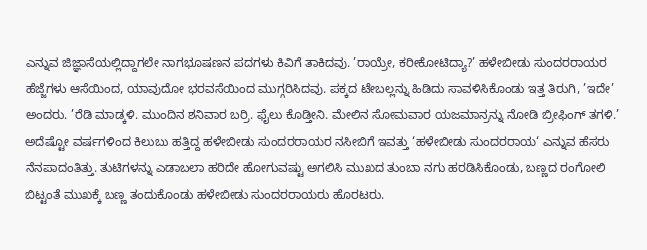ಎನ್ನುವ ಜಿಜ್ಞಾಸೆಯಲ್ಲಿದ್ದಾಗಲೇ ನಾಗಭೂಷಣನ ಪದಗಳು ಕಿವಿಗೆ ತಾಕಿದವು. ’ರಾಯ್ರೇ, ಕರೀಕೋಟಿದ್ಯಾ?’ ಹಳೇಬೀಡು ಸುಂದರರಾಯರ ಹೆಜ್ಜೆಗಳು ಆಸೆಯಿಂದ, ಯಾವುದೋ ಭರವಸೆಯಿಂದ ಮುಗ್ಗರಿಸಿದವು. ಪಕ್ಕದ ಟೇಬಲ್ಲನ್ನು ಹಿಡಿದು ಸಾವಳಿಸಿಕೊಂಡು ಇತ್ತ ತಿರುಗಿ, ’ಇದೇ’ ಅಂದರು. ’ರೆಡಿ ಮಾಡ್ಕಳಿ. ಮುಂದಿನ ಶನಿವಾರ ಬರ್ರಿ. ಫೈಲು ಕೊಡ್ತೀನಿ. ಮೇಲಿನ ಸೋಮವಾರ ಯಜಮಾನ್ರನ್ನು ನೋಡಿ ಬ್ರೀಫಿಂಗ್ ತಗಳಿ.’
ಅದೆಷ್ಟೋ ವರ್ಷಗಳಿಂದ ಕಿಲುಬು ಹತ್ತಿದ್ದ ಹಳೇಬೀಡು ಸುಂದರರಾಯರ ನಸೀಬಿಗೆ ಇವತ್ತು ‘ಹಳೇಬೀಡು ಸುಂದರರಾಯ‘ ಎನ್ನುವ ಹೆಸರು ನೆನಪಾದಂತಿತ್ತು. ತುಟಿಗಳನ್ನು ಎಡಾಬಲಾ ಹರಿದೇ ಹೋಗುವಷ್ಟು ಅಗಲಿಸಿ ಮುಖದ ತುಂಬಾ ನಗು ಹರಡಿಸಿಕೊಂಡು, ಬಣ್ಣದ ರಂಗೋಲಿ ಬಿಟ್ಟಂತೆ ಮುಖಕ್ಕೆ ಬಣ್ಣ ತಂದುಕೊಂಡು ಹಳೇಬೀಡು ಸುಂದರರಾಯರು ಹೊರಟರು.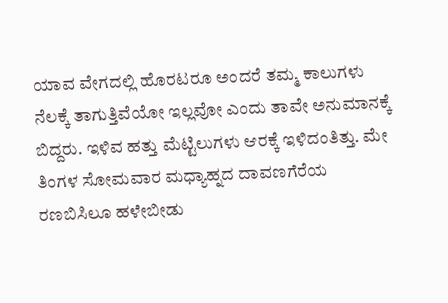ಯಾವ ವೇಗದಲ್ಲಿ ಹೊರಟರೂ ಅಂದರೆ ತಮ್ಮ ಕಾಲುಗಳು ನೆಲಕ್ಕೆ ತಾಗುತ್ತಿವೆಯೋ ಇಲ್ಲವೋ ಎಂದು ತಾವೇ ಅನುಮಾನಕ್ಕೆ ಬಿದ್ದರು. ಇಳಿವ ಹತ್ತು ಮೆಟ್ಟಿಲುಗಳು ಆರಕ್ಕೆ ಇಳಿದಂತಿತ್ತು. ಮೇ ತಿಂಗಳ ಸೋಮವಾರ ಮಧ್ಯಾಹ್ನದ ದಾವಣಗೆರೆಯ ರಣಬಿಸಿಲೂ ಹಳೇಬೀಡು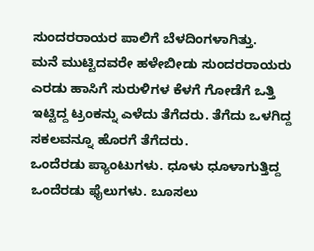ಸುಂದರರಾಯರ ಪಾಲಿಗೆ ಬೆಳದಿಂಗಳಾಗಿತ್ತು.
ಮನೆ ಮುಟ್ಟಿದವರೇ ಹಳೇಬೀಡು ಸುಂದರರಾಯರು ಎರಡು ಹಾಸಿಗೆ ಸುರುಳಿಗಳ ಕೆಳಗೆ ಗೋಡೆಗೆ ಒತ್ತಿ ಇಟ್ಟಿದ್ದ ಟ್ರಂಕನ್ನು ಎಳೆದು ತೆಗೆದರು. ತೆಗೆದು ಒಳಗಿದ್ದ ಸಕಲವನ್ನೂ ಹೊರಗೆ ತೆಗೆದರು.
ಒಂದೆರಡು ಪ್ಯಾಂಟುಗಳು. ಧೂಳು ಧೂಳಾಗುತ್ತಿದ್ದ ಒಂದೆರಡು ಫೈಲುಗಳು. ಬೂಸಲು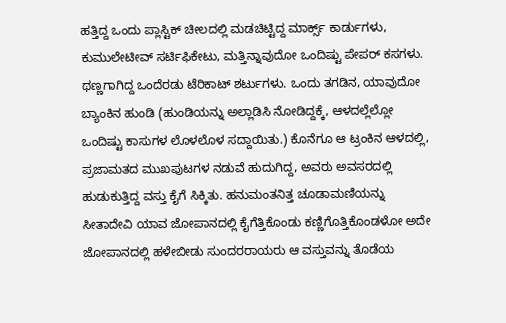ಹತ್ತಿದ್ದ ಒಂದು ಪ್ಲಾಸ್ಟಿಕ್ ಚೀಲದಲ್ಲಿ ಮಡಚಿಟ್ಟಿದ್ದ ಮಾರ್ಕ್ಸ್ ಕಾರ್ಡುಗಳು, ಕುಮುಲೇಟೀವ್ ಸರ್ಟಿಫಿಕೇಟು, ಮತ್ತಿನ್ನಾವುದೋ ಒಂದಿಷ್ಟು ಪೇಪರ್ ಕಸಗಳು.
ಥಣ್ಣಗಾಗಿದ್ದ ಒಂದೆರಡು ಟೆರಿಕಾಟ್ ಶರ್ಟುಗಳು. ಒಂದು ತಗಡಿನ, ಯಾವುದೋ ಬ್ಯಾಂಕಿನ ಹುಂಡಿ (ಹುಂಡಿಯನ್ನು ಅಲ್ಲಾಡಿಸಿ ನೋಡಿದ್ದಕ್ಕೆ, ಆಳದಲ್ಲೆಲ್ಲೋ ಒಂದಿಷ್ಟು ಕಾಸುಗಳ ಲೊಳಲೊಳ ಸದ್ದಾಯಿತು.) ಕೊನೆಗೂ ಆ ಟ್ರಂಕಿನ ಆಳದಲ್ಲಿ, ಪ್ರಜಾಮತದ ಮುಖಪುಟಗಳ ನಡುವೆ ಹುದುಗಿದ್ದ, ಅವರು ಅವಸರದಲ್ಲಿ ಹುಡುಕುತ್ತಿದ್ದ ವಸ್ತು ಕೈಗೆ ಸಿಕ್ಕಿತು. ಹನುಮಂತನಿತ್ತ ಚೂಡಾಮಣಿಯನ್ನು ಸೀತಾದೇವಿ ಯಾವ ಜೋಪಾನದಲ್ಲಿ ಕೈಗೆತ್ತಿಕೊಂಡು ಕಣ್ಣಿಗೊತ್ತಿಕೊಂಡಳೋ ಅದೇ ಜೋಪಾನದಲ್ಲಿ ಹಳೇಬೀಡು ಸುಂದರರಾಯರು ಆ ವಸ್ತುವನ್ನು ತೊಡೆಯ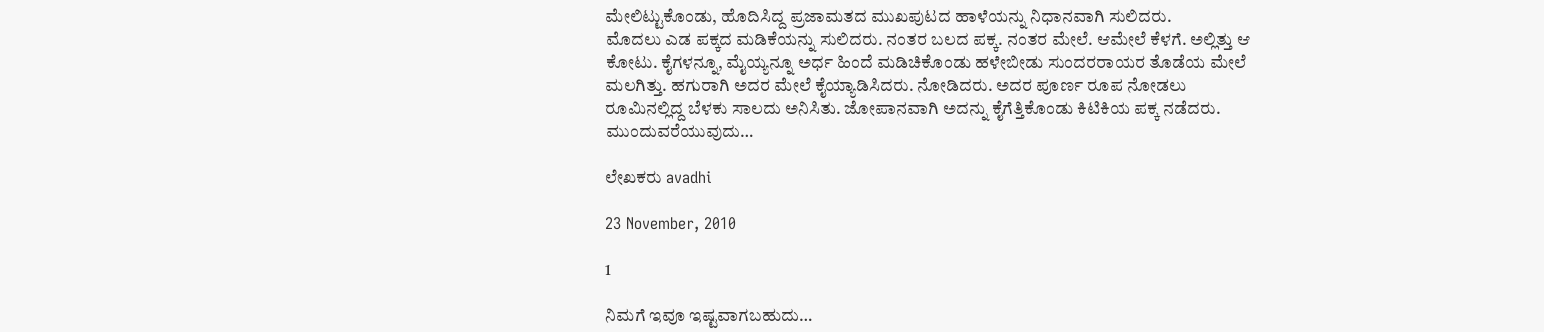ಮೇಲಿಟ್ಟುಕೊಂಡು, ಹೊದಿಸಿದ್ದ ಪ್ರಜಾಮತದ ಮುಖಪುಟದ ಹಾಳೆಯನ್ನು ನಿಧಾನವಾಗಿ ಸುಲಿದರು.
ಮೊದಲು ಎಡ ಪಕ್ಕದ ಮಡಿಕೆಯನ್ನು ಸುಲಿದರು. ನಂತರ ಬಲದ ಪಕ್ಕ. ನಂತರ ಮೇಲೆ. ಆಮೇಲೆ ಕೆಳಗೆ. ಅಲ್ಲಿತ್ತು ಆ ಕೋಟು. ಕೈಗಳನ್ನೂ, ಮೈಯ್ಯನ್ನೂ ಅರ್ಧ ಹಿಂದೆ ಮಡಿಚಿಕೊಂಡು ಹಳೇಬೀಡು ಸುಂದರರಾಯರ ತೊಡೆಯ ಮೇಲೆ ಮಲಗಿತ್ತು. ಹಗುರಾಗಿ ಅದರ ಮೇಲೆ ಕೈಯ್ಯಾಡಿಸಿದರು. ನೋಡಿದರು. ಅದರ ಪೂರ್ಣ ರೂಪ ನೋಡಲು ರೂಮಿನಲ್ಲಿದ್ದ ಬೆಳಕು ಸಾಲದು ಅನಿಸಿತು. ಜೋಪಾನವಾಗಿ ಅದನ್ನು ಕೈಗೆತ್ತಿಕೊಂಡು ಕಿಟಿಕಿಯ ಪಕ್ಕ ನಡೆದರು.
ಮುಂದುವರೆಯುವುದು…

ಲೇಖಕರು avadhi

23 November, 2010

1

ನಿಮಗೆ ಇವೂ ಇಷ್ಟವಾಗಬಹುದು…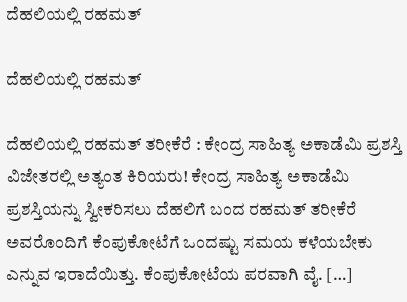ದೆಹಲಿಯಲ್ಲಿ ರಹಮತ್

ದೆಹಲಿಯಲ್ಲಿ ರಹಮತ್

ದೆಹಲಿಯಲ್ಲಿ ರಹಮತ್ ತರೀಕೆರೆ : ಕೇಂದ್ರ ಸಾಹಿತ್ಯ ಅಕಾಡೆಮಿ ಪ್ರಶಸ್ತಿ ವಿಜೇತರಲ್ಲಿ ಅತ್ಯಂತ ಕಿರಿಯರು! ಕೇಂದ್ರ ಸಾಹಿತ್ಯ ಅಕಾಡೆಮಿ ಪ್ರಶಸ್ತಿಯನ್ನು ಸ್ವೀಕರಿಸಲು ದೆಹಲಿಗೆ ಬಂದ ರಹಮತ್ ತರೀಕೆರೆ ಅವರೊಂದಿಗೆ ಕೆಂಪುಕೋಟೆಗೆ ಒಂದಷ್ಟು ಸಮಯ ಕಳೆಯಬೇಕು ಎನ್ನುವ ಇರಾದೆಯಿತ್ತು. ಕೆಂಪುಕೋಟೆಯ ಪರವಾಗಿ ವೈ. […]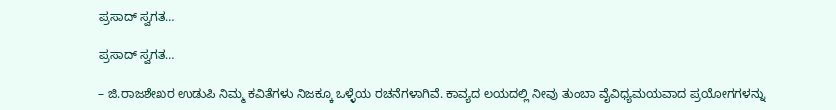ಪ್ರಸಾದ್ ಸ್ವಗತ…

ಪ್ರಸಾದ್ ಸ್ವಗತ…

– ಜಿ.ರಾಜಶೇಖರ ಉಡುಪಿ ನಿಮ್ಮ ಕವಿತೆಗಳು ನಿಜಕ್ಕೂ ಒಳ್ಳೆಯ ರಚನೆಗಳಾಗಿವೆ. ಕಾವ್ಯದ ಲಯದಲ್ಲಿ ನೀವು ತುಂಬಾ ವೈವಿಧ್ಯಮಯವಾದ ಪ್ರಯೋಗಗಳನ್ನು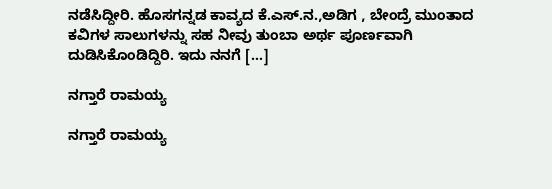ನಡೆಸಿದ್ದೀರಿ. ಹೊಸಗನ್ನಡ ಕಾವ್ಯದ ಕೆ.ಎಸ್.ನ.,ಅಡಿಗ , ಬೇಂದ್ರೆ ಮುಂತಾದ ಕವಿಗಳ ಸಾಲುಗಳನ್ನು ಸಹ ನೀವು ತುಂಬಾ ಅರ್ಥ ಪೂರ್ಣವಾಗಿ ದುಡಿಸಿಕೊಂಡಿದ್ದಿರಿ. ಇದು ನನಗೆ […]

ನಗ್ತಾರೆ ರಾಮಯ್ಯ

ನಗ್ತಾರೆ ರಾಮಯ್ಯ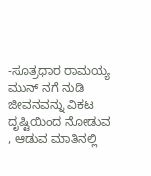-ಸೂತ್ರಧಾರ ರಾಮಯ್ಯ ಮುನ್ ನಗೆ ನುಡಿ ಜೀವನವನ್ನು ವಿಕಟ ದೃಷ್ಟಿಯಿಂದ ನೋಡುವ , ಆಡುವ ಮಾತಿನಲ್ಲಿ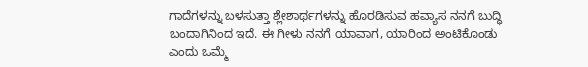ಗಾದೆಗಳನ್ನು ಬಳಸುತ್ತಾ ಶ್ಲೇಶಾರ್ಥಗಳನ್ನು ಹೊರಡಿಸುವ ಹವ್ಯಾಸ ನನಗೆ ಬುದ್ಧಿ ಬಂದಾಗಿನಿಂದ ಇದೆ. ಈ ಗೀಳು ನನಗೆ ಯಾವಾಗ, ಯಾರಿಂದ ಅಂಟಿಕೊಂಡು ಎಂದು ಒಮ್ಮೆ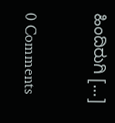ಹಿಂದಿರುಗಿ […]

0 Comments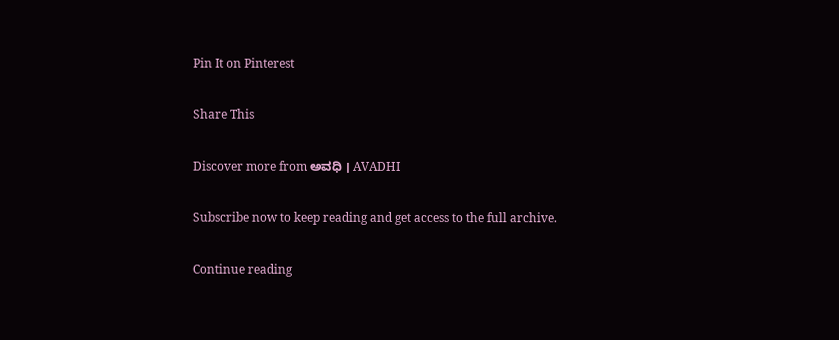Pin It on Pinterest

Share This

Discover more from ಅವಧಿ । AVADHI

Subscribe now to keep reading and get access to the full archive.

Continue reading